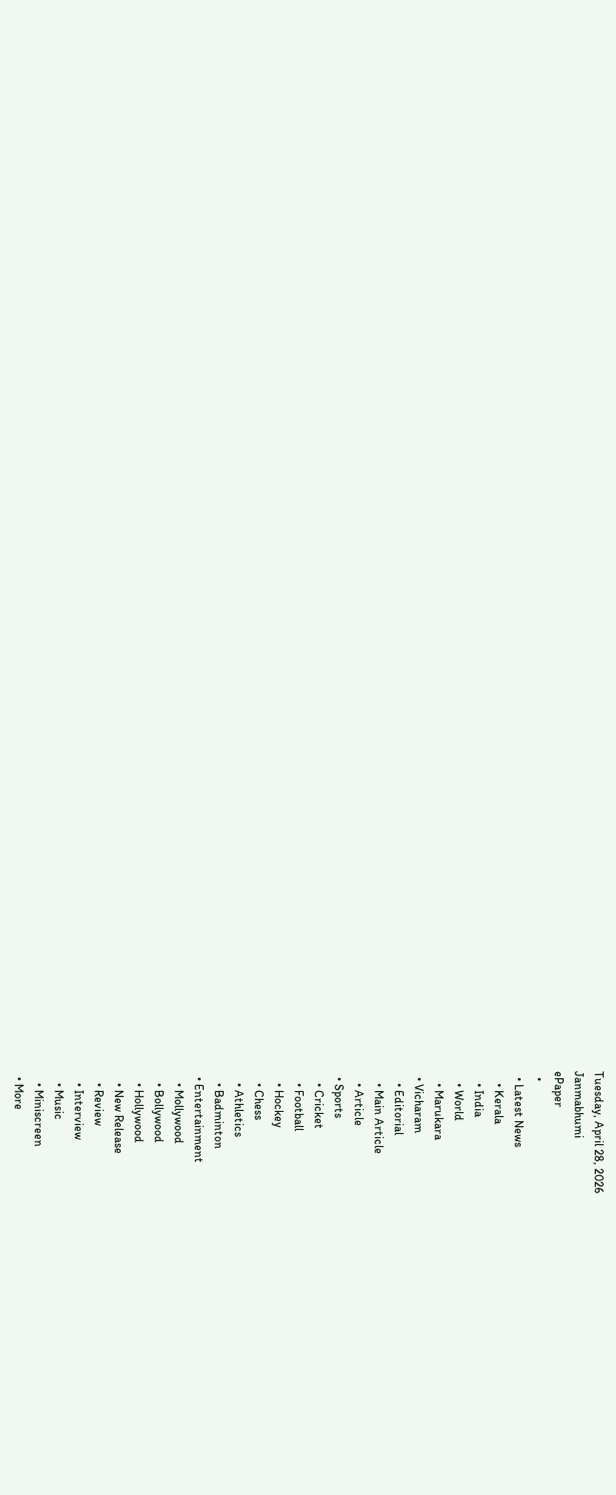Tuesday, April 28, 2026
Janmabhumi
ePaper
  •
  • Latest News
    • Kerala
    • India
    • World
    • Marukara
  • Vicharam
    • Editorial
    • Main Article
    • Article
  • Sports
    • Cricket
    • Football
    • Hockey
    • Chess
    • Athletics
    • Badminton
  • Entertainment
    • Mollywood
    • Bollywood
    • Hollywood
    • New Release
    • Review
    • Interview
    • Music
    • Miniscreen
  • More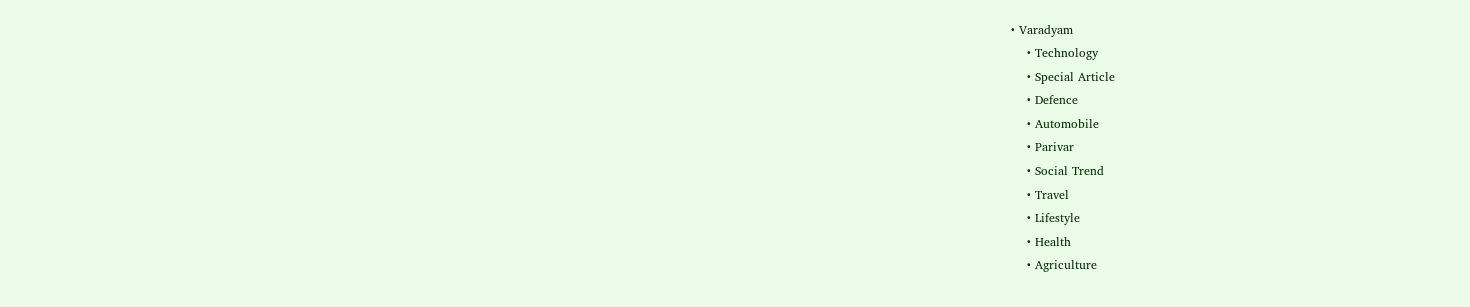• Varadyam
    • Technology
    • Special Article
    • Defence
    • Automobile
    • Parivar
    • Social Trend
    • Travel
    • Lifestyle
    • Health
    • Agriculture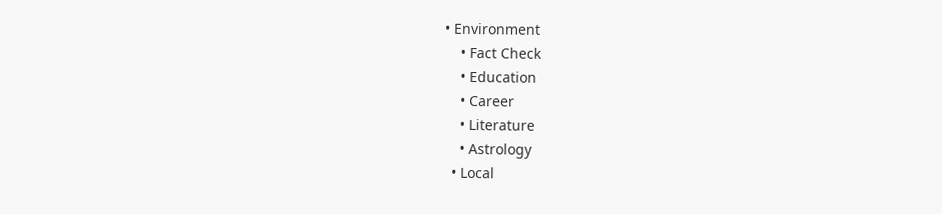• Environment
    • Fact Check
    • Education
    • Career
    • Literature
    • Astrology
  • Local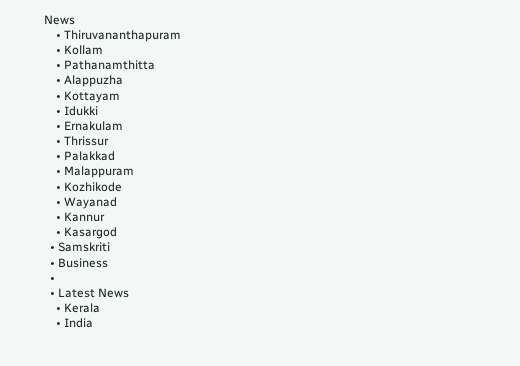News
    • Thiruvananthapuram
    • Kollam
    • Pathanamthitta
    • Alappuzha
    • Kottayam
    • Idukki
    • Ernakulam
    • Thrissur
    • Palakkad
    • Malappuram
    • Kozhikode
    • Wayanad
    • Kannur
    • Kasargod
  • Samskriti
  • Business
  •
  • Latest News
    • Kerala
    • India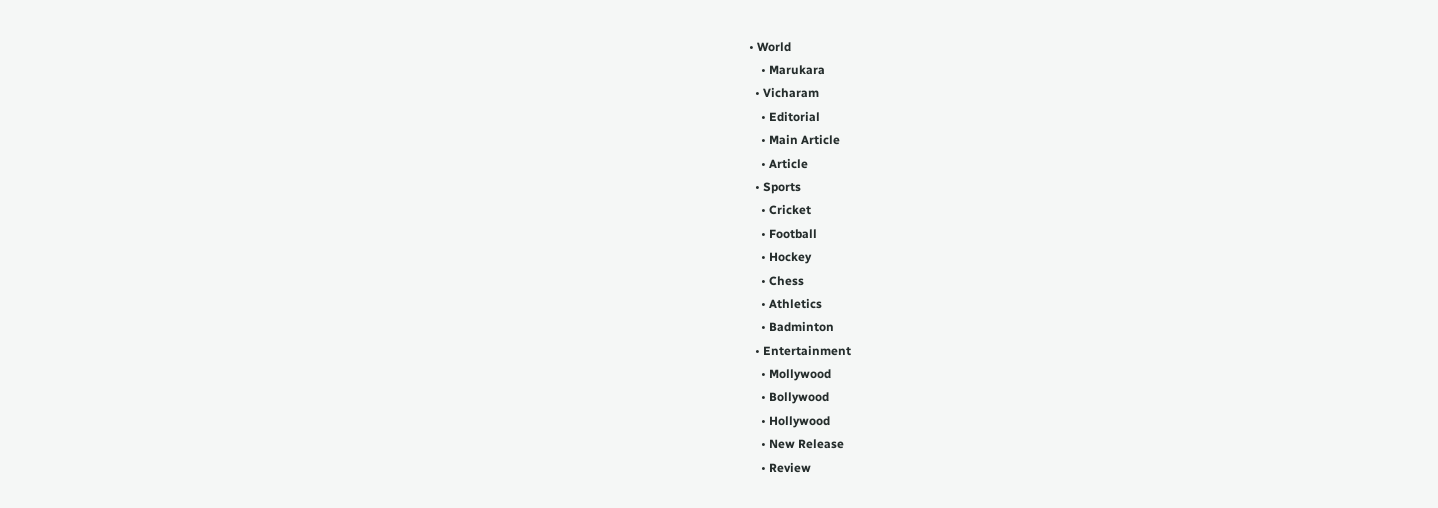• World
    • Marukara
  • Vicharam
    • Editorial
    • Main Article
    • Article
  • Sports
    • Cricket
    • Football
    • Hockey
    • Chess
    • Athletics
    • Badminton
  • Entertainment
    • Mollywood
    • Bollywood
    • Hollywood
    • New Release
    • Review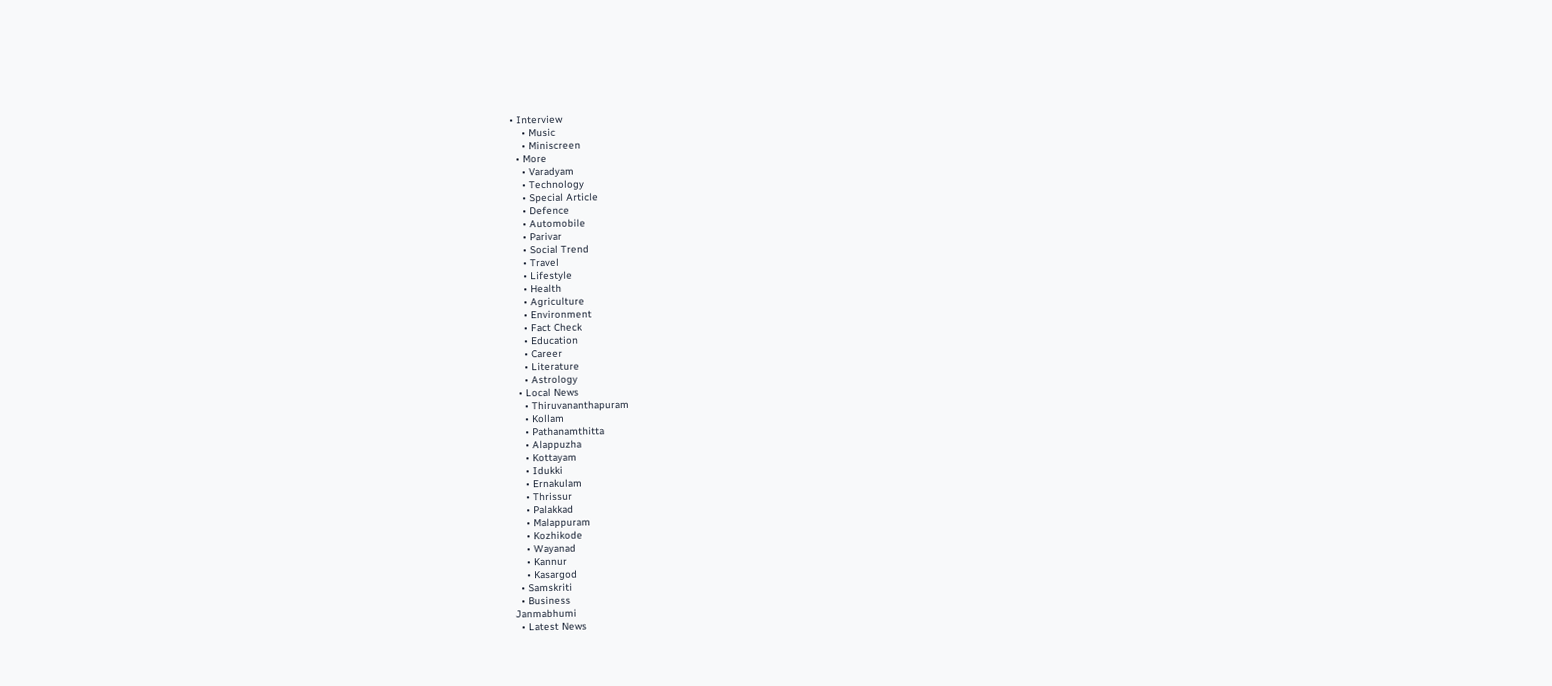• Interview
    • Music
    • Miniscreen
  • More
    • Varadyam
    • Technology
    • Special Article
    • Defence
    • Automobile
    • Parivar
    • Social Trend
    • Travel
    • Lifestyle
    • Health
    • Agriculture
    • Environment
    • Fact Check
    • Education
    • Career
    • Literature
    • Astrology
  • Local News
    • Thiruvananthapuram
    • Kollam
    • Pathanamthitta
    • Alappuzha
    • Kottayam
    • Idukki
    • Ernakulam
    • Thrissur
    • Palakkad
    • Malappuram
    • Kozhikode
    • Wayanad
    • Kannur
    • Kasargod
  • Samskriti
  • Business
Janmabhumi
  • Latest News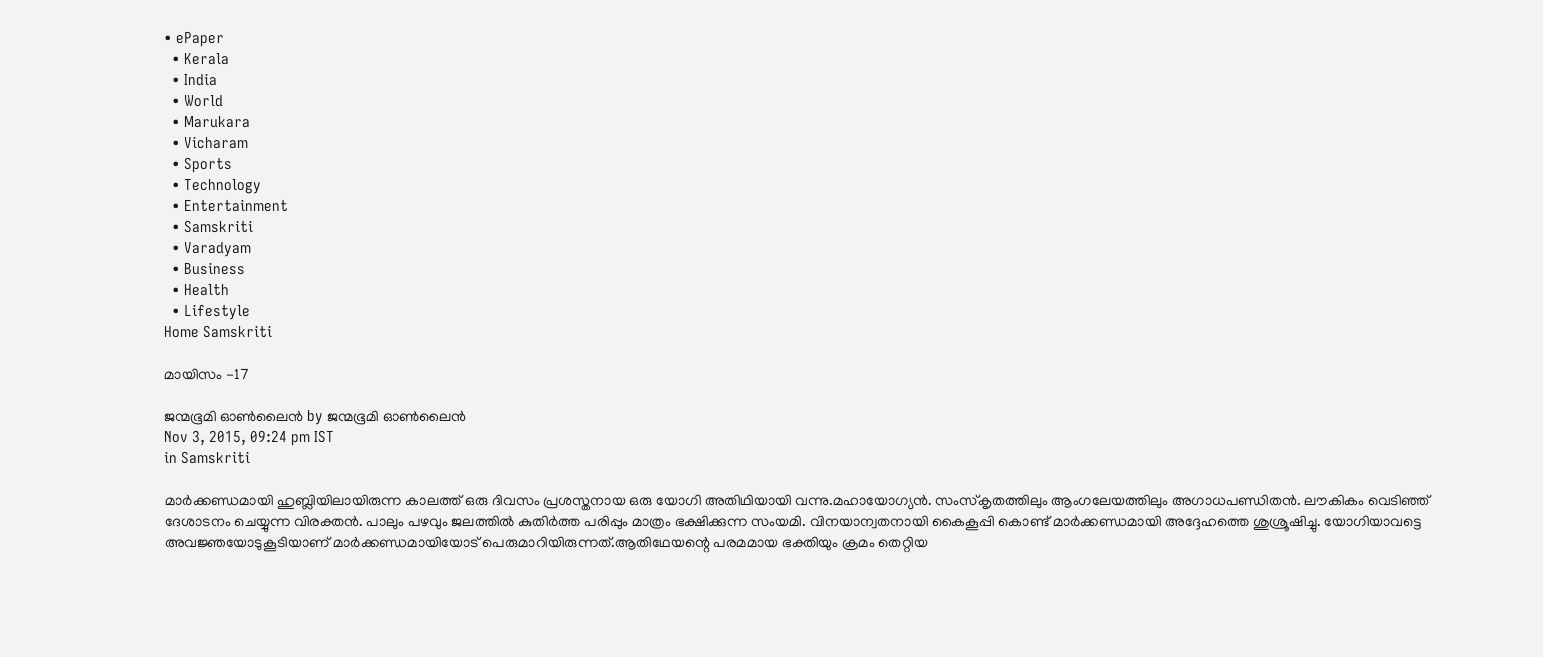• ePaper
  • Kerala
  • India
  • World
  • Marukara
  • Vicharam
  • Sports
  • Technology
  • Entertainment
  • Samskriti
  • Varadyam
  • Business
  • Health
  • Lifestyle
Home Samskriti

മായിസം -17

ജന്മഭൂമി ഓണ്‍ലൈന്‍ by ജന്മഭൂമി ഓണ്‍ലൈന്‍
Nov 3, 2015, 09:24 pm IST
in Samskriti

മാര്‍ക്കണ്ഡമായി ഹുബ്ലിയിലായിരുന്ന കാലത്ത് ഒരു ദിവസം പ്രശസ്തനായ ഒരു യോഗി അതിഥിയായി വന്നു.മഹായോഗ്യന്‍. സംസ്‌കൃതത്തിലും ആംഗലേയത്തിലും അഗാധപണ്ഡിതന്‍. ലൗകികം വെടിഞ്ഞ് ദേശാടനം ചെയ്യുന്ന വിരക്തന്‍. പാലും പഴവും ജലത്തില്‍ കുതിര്‍ത്ത പരിപ്പും മാത്രം ഭക്ഷിക്കുന്ന സംയമി. വിനയാന്വതനായി കൈകൂപ്പി കൊണ്ട് മാര്‍ക്കണ്ഡമായി അദ്ദേഹത്തെ ശുശ്രൂഷിച്ചു. യോഗിയാവട്ടെ അവജ്ഞയോടുകൂടിയാണ് മാര്‍ക്കണ്ഡമായിയോട് പെരുമാറിയിരുന്നത്.ആതിഥേയന്റെ പരമമായ ഭക്തിയും ക്രമം തെറ്റിയ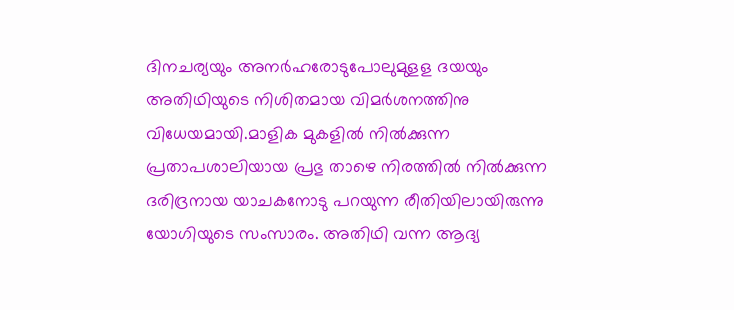ദിനചര്യയും അനര്‍ഹരോടുപോലുമുളള ദയയും അതിഥിയുടെ നിശിതമായ വിമര്‍ശനത്തിനു വിധേയമായി.മാളിക മുകളില്‍ നില്‍ക്കുന്ന പ്രതാപശാലിയായ പ്രഭു താഴെ നിരത്തില്‍ നില്‍ക്കുന്ന ദരിദ്രനായ യാചകനോടു പറയുന്ന രീതിയിലായിരുന്നു യോഗിയുടെ സംസാരം. അതിഥി വന്ന ആദ്യ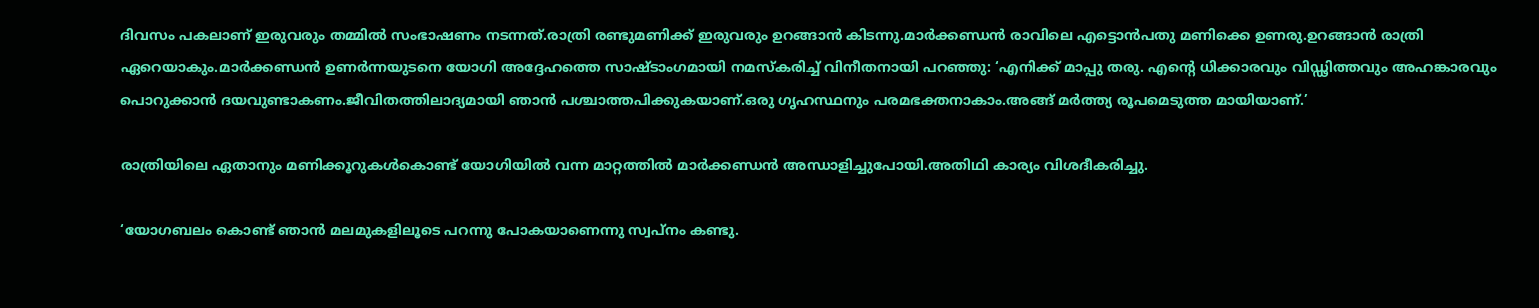ദിവസം പകലാണ് ഇരുവരും തമ്മില്‍ സംഭാഷണം നടന്നത്.രാത്രി രണ്ടുമണിക്ക് ഇരുവരും ഉറങ്ങാന്‍ കിടന്നു.മാര്‍ക്കണ്ഡന്‍ രാവിലെ എട്ടൊന്‍പതു മണിക്കെ ഉണരു.ഉറങ്ങാന്‍ രാത്രി ഏറെയാകും.മാര്‍ക്കണ്ഡന്‍ ഉണര്‍ന്നയുടനെ യോഗി അദ്ദേഹത്തെ സാഷ്ടാംഗമായി നമസ്‌കരിച്ച് വിനീതനായി പറഞ്ഞു: ‘എനിക്ക് മാപ്പു തരു. എന്റെ ധിക്കാരവും വിഡ്ഢിത്തവും അഹങ്കാരവും പൊറുക്കാന്‍ ദയവുണ്ടാകണം.ജീവിതത്തിലാദ്യമായി ഞാന്‍ പശ്ചാത്തപിക്കുകയാണ്.ഒരു ഗൃഹസ്ഥനും പരമഭക്തനാകാം.അങ്ങ് മര്‍ത്ത്യ രൂപമെടുത്ത മായിയാണ്.’

രാത്രിയിലെ ഏതാനും മണിക്കൂറുകള്‍കൊണ്ട് യോഗിയില്‍ വന്ന മാറ്റത്തില്‍ മാര്‍ക്കണ്ഡന്‍ അന്ധാളിച്ചുപോയി.അതിഥി കാര്യം വിശദീകരിച്ചു.

‘യോഗബലം കൊണ്ട് ഞാന്‍ മലമുകളിലൂടെ പറന്നു പോകയാണെന്നു സ്വപ്‌നം കണ്ടു.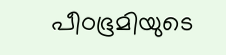പീഠഭൂമിയുടെ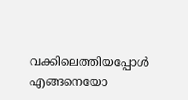വക്കിലെത്തിയപ്പോള്‍ എങ്ങനെയോ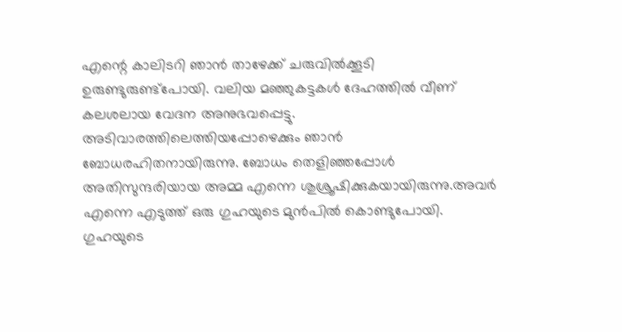എന്റെ കാലിടറി ഞാന്‍ താഴേക്ക് ചരുവില്‍ക്കൂടി ഉരുണ്ടുരുണ്ട്‌പോയി. വലിയ മഞ്ഞുകട്ടകള്‍ ദേഹത്തില്‍ വീണ് കലശലായ വേദന അനുഭവപ്പെട്ടു. അടിവാരത്തിലെത്തിയപ്പോഴെക്കും ഞാന്‍ ബോധരഹിതനായിരുന്നു. ബോധം തെളിഞ്ഞപ്പോള്‍ അതിസുന്ദരിയായ അമ്മ എന്നെ ശുശ്രൂഷിക്കുകയായിരുന്നു.അവര്‍ എന്നെ എടുത്ത് ഒരു ഗുഹയുടെ മുന്‍പില്‍ കൊണ്ടുപോയി. ഗുഹയുടെ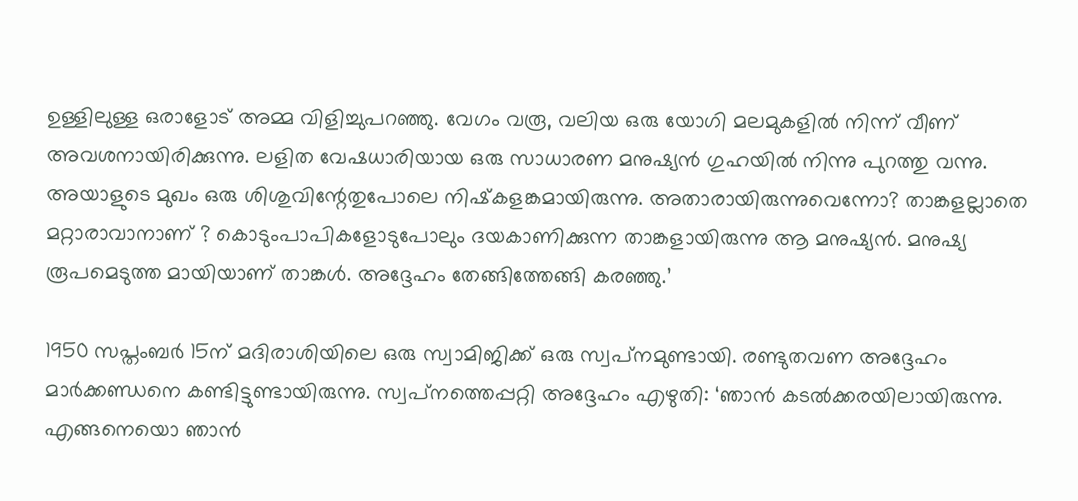ഉള്ളിലുള്ള ഒരാളോട് അമ്മ വിളിച്ചുപറഞ്ഞു. വേഗം വരൂ, വലിയ ഒരു യോഗി മലമുകളില്‍ നിന്ന് വീണ് അവശനായിരിക്കുന്നു. ലളിത വേഷധാരിയായ ഒരു സാധാരണ മനുഷ്യന്‍ ഗുഹയില്‍ നിന്നു പുറത്തു വന്നു. അയാളുടെ മുഖം ഒരു ശിശുവിന്റേതുപോലെ നിഷ്‌കളങ്കമായിരുന്നു. അതാരായിരുന്നുവെന്നോ? താങ്കളല്ലാതെ മറ്റാരാവാനാണ് ? കൊടുംപാപികളോടുപോലും ദയകാണിക്കുന്ന താങ്കളായിരുന്നു ആ മനുഷ്യന്‍. മനുഷ്യ രൂപമെടുത്ത മായിയാണ് താങ്കള്‍. അദ്ദേഹം തേങ്ങിത്തേങ്ങി കരഞ്ഞു.’

1950 സപ്തംബര്‍ 15ന് മദിരാശിയിലെ ഒരു സ്വാമിജിക്ക് ഒരു സ്വപ്‌നമുണ്ടായി. രണ്ടുതവണ അദ്ദേഹം മാര്‍ക്കണ്ഡനെ കണ്ടിട്ടുണ്ടായിരുന്നു. സ്വപ്‌നത്തെപ്പറ്റി അദ്ദേഹം എഴുതി: ‘ഞാന്‍ കടല്‍ക്കരയിലായിരുന്നു. എങ്ങനെയൊ ഞാന്‍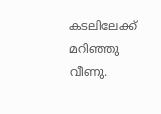കടലിലേക്ക് മറിഞ്ഞു വീണു.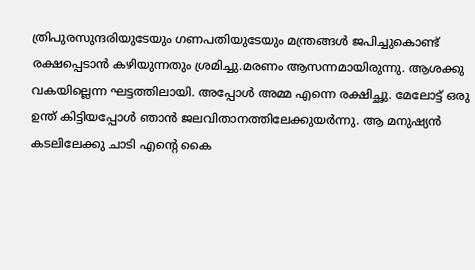ത്രിപുരസുന്ദരിയുടേയും ഗണപതിയുടേയും മന്ത്രങ്ങള്‍ ജപിച്ചുകൊണ്ട് രക്ഷപ്പെടാന്‍ കഴിയുന്നതും ശ്രമിച്ചു.മരണം ആസന്നമായിരുന്നു. ആശക്കു വകയില്ലെന്ന ഘട്ടത്തിലായി. അപ്പോള്‍ അമ്മ എന്നെ രക്ഷിച്ഛു. മേലോട്ട് ഒരു ഉന്ത് കിട്ടിയപ്പോള്‍ ഞാന്‍ ജലവിതാനത്തിലേക്കുയര്‍ന്നു. ആ മനുഷ്യന്‍ കടലിലേക്കു ചാടി എന്റെ കൈ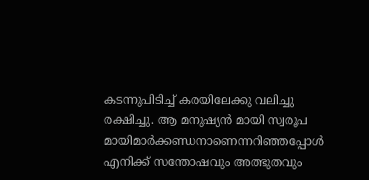കടന്നുപിടിച്ച് കരയിലേക്കു വലിച്ചു രക്ഷിച്ചു. ആ മനുഷ്യന്‍ മായി സ്വരൂപ മായിമാര്‍ക്കണ്ഡനാണെന്നറിഞ്ഞപ്പോള്‍ എനിക്ക് സന്തോഷവും അത്ഭുതവും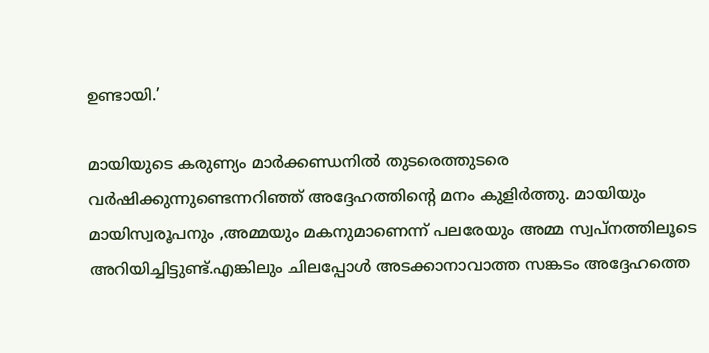ഉണ്ടായി.’

മായിയുടെ കരുണ്യം മാര്‍ക്കണ്ഡനില്‍ തുടരെത്തുടരെ വര്‍ഷിക്കുന്നുണ്ടെന്നറിഞ്ഞ് അദ്ദേഹത്തിന്റെ മനം കുളിര്‍ത്തു. മായിയും മായിസ്വരൂപനും ,അമ്മയും മകനുമാണെന്ന് പലരേയും അമ്മ സ്വപ്‌നത്തിലൂടെ അറിയിച്ചിട്ടുണ്ട്.എങ്കിലും ചിലപ്പോള്‍ അടക്കാനാവാത്ത സങ്കടം അദ്ദേഹത്തെ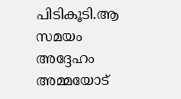പിടികൂടി.ആ സമയം അദ്ദേഹം അമ്മയോട്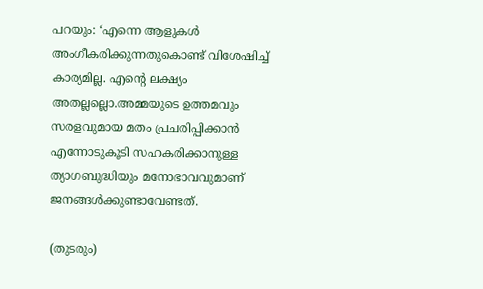പറയും: ‘എന്നെ ആളുകള്‍ അംഗീകരിക്കുന്നതുകൊണ്ട് വിശേഷിച്ച് കാര്യമില്ല. എന്റെ ലക്ഷ്യം അതല്ലല്ലൊ.അമ്മയുടെ ഉത്തമവും സരളവുമായ മതം പ്രചരിപ്പിക്കാന്‍ എന്നോടുകൂടി സഹകരിക്കാനുള്ള ത്യാഗബുദ്ധിയും മനോഭാവവുമാണ് ജനങ്ങള്‍ക്കുണ്ടാവേണ്ടത്.

(തുടരും)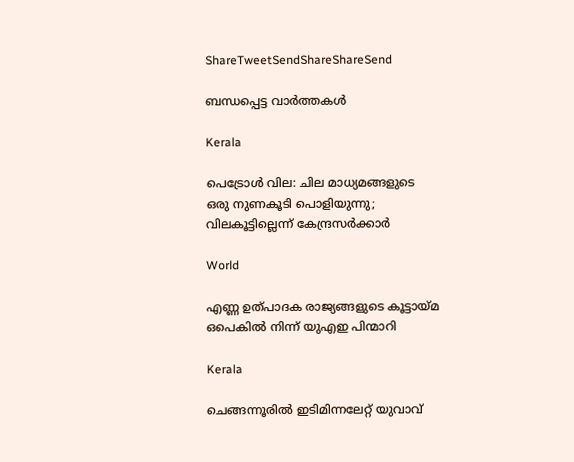ShareTweetSendShareShareSend

ബന്ധപ്പെട്ട വാര്‍ത്തകള്‍

Kerala

പെട്രോൾ വില: ചില മാധ്യമങ്ങളുടെ ഒരു നുണകൂടി പൊളിയുന്നു; വിലകൂട്ടില്ലെന്ന് കേന്ദ്രസർക്കാർ

World

എണ്ണ ഉത്പാദക രാജ്യങ്ങളുടെ കൂട്ടായ്‌മ ഒപെകില്‍ നിന്ന് യുഎഇ പിന്മാറി

Kerala

ചെങ്ങന്നൂരില്‍ ഇടിമിന്നലേറ്റ് യുവാവ്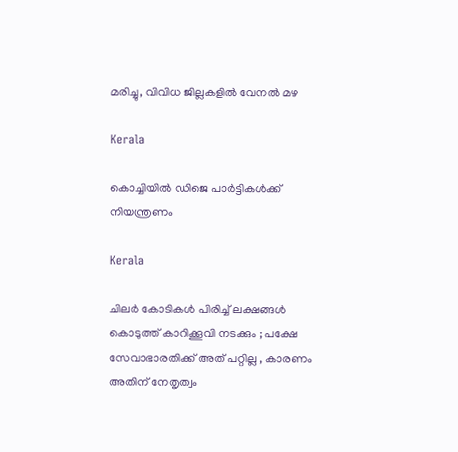മരിച്ചു, വിവിധ ജില്ലകളില്‍ വേനല്‍ മഴ

Kerala

കൊച്ചിയില്‍ ഡിജെ പാര്‍ട്ടികള്‍ക്ക് നിയന്ത്രണം

Kerala

ചിലർ കോടികൾ പിരിച്ച് ലക്ഷങ്ങൾ കൊടുത്ത് കാറിക്കൂവി നടക്കും ; പക്ഷേ സേവാഭാരതിക്ക് അത് പറ്റില്ല , കാരണം അതിന് നേതൃത്വം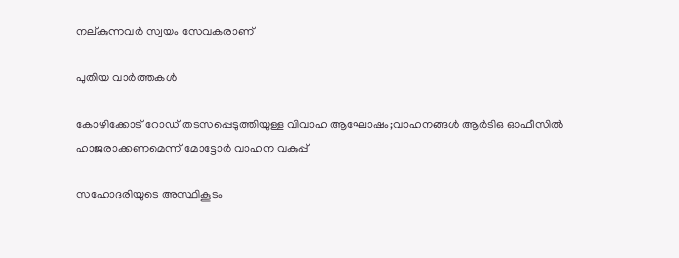നല്കുന്നവർ സ്വയം സേവകരാണ്

പുതിയ വാര്‍ത്തകള്‍

കോഴിക്കോട് റോഡ് തടസപ്പെടുത്തിയുള്ള വിവാഹ ആഘോഷം;വാഹനങ്ങള്‍ ആര്‍ടിഒ ഓഫീസില്‍ ഹാജരാക്കണമെന്ന് മോട്ടോര്‍ വാഹന വകുപ്പ്

സഹോദരിയുടെ അസ്ഥികൂടം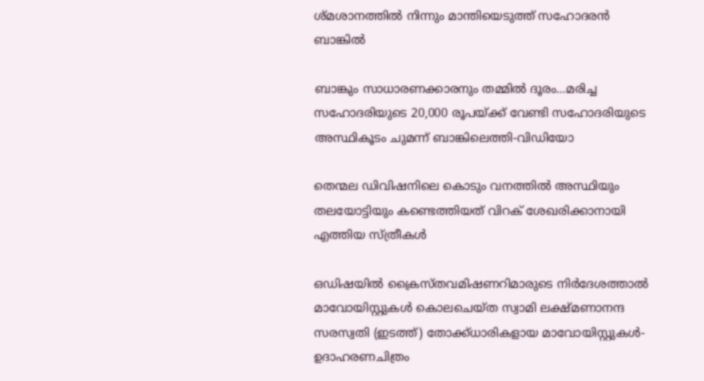ശ്മശാനത്തില്‍ നിന്നും മാന്തിയെടുത്ത് സഹോദരന്‍ ബാങ്കില്‍

ബാങ്കും സാധാരണക്കാരനും തമ്മില്‍ ദൂരം…മരിച്ച സഹോദരിയുടെ 20,000 രൂപയ്‌ക്ക് വേണ്ടി സഹോദരിയുടെ അസ്ഥികൂടം ചുമന്ന് ബാങ്കിലെത്തി-വിഡിയോ

തെന്മല ഡിവിഷനിലെ കൊടും വനത്തില്‍ അസ്ഥിയും തലയോട്ടിയും കണ്ടെത്തിയത് വിറക് ശേഖരിക്കാനായി എത്തിയ സ്ത്രീകള്‍

ഒഡിഷയില്‍ ക്രൈസ്തവമിഷണറിമാരുടെ നിര്‍ദേശത്താല്‍ മാവോയിസ്റ്റുകള്‍ കൊലചെയ്ത സ്വാമി ലക്ഷ്മണാനന്ദ സരസ്വതി (ഇടത്ത്) തോക്ക്ധാരികളായ മാവോയിസ്റ്റുകള്‍- ഉദാഹരണചിത്രം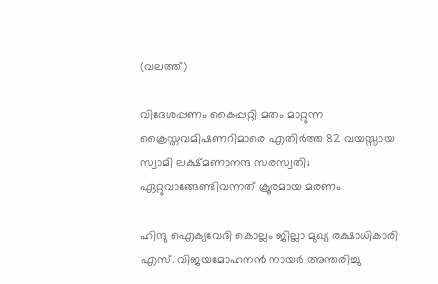(വലത്ത്)

വിദേശപ്പണം കൈപ്പറ്റി മതം മാറ്റുന്ന ക്രൈസ്തവമിഷണറിമാരെ എതിര്‍ത്ത 82 വയസ്സായ സ്വാമി ലക്ഷ്മണാനന്ദ സരസ്വതി; ഏറ്റുവാങ്ങേണ്ടിവന്നത് ക്രൂരമായ മരണം

ഹിന്ദു ഐക്യവേദി കൊല്ലം ജില്ലാ മുഖ്യ രക്ഷാധികാരി എസ്. വിജയമോഹനന്‍ നായര്‍ അന്തരിച്ചു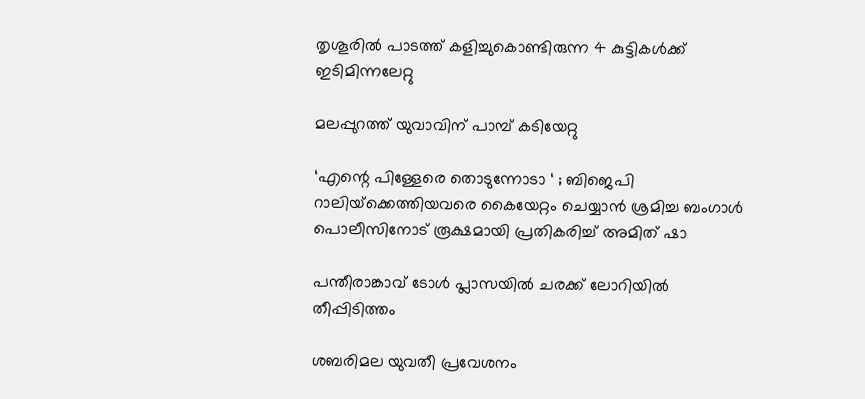തൃശൂരില്‍ പാടത്ത് കളിച്ചുകൊണ്ടിരുന്ന 4 കുട്ടികള്‍ക്ക് ഇടിമിന്നലേറ്റു

മലപ്പുറത്ത് യുവാവിന് പാമ്പ് കടിയേറ്റു

‘എന്റെ പിള്ളേരെ തൊടുന്നോടാ ‘ ; ബിജെപി റാലിയ്‌ക്കെത്തിയവരെ കൈയേറ്റം ചെയ്യാൻ ശ്രമിച്ച ബംഗാൾ പൊലീസിനോട് രൂക്ഷമായി പ്രതികരിച്ച് അമിത് ഷാ

പന്തീരാങ്കാവ് ടോള്‍ പ്ലാസയില്‍ ചരക്ക് ലോറിയില്‍ തീപ്പിടിത്തം

ശബരിമല യുവതീ പ്രവേശനം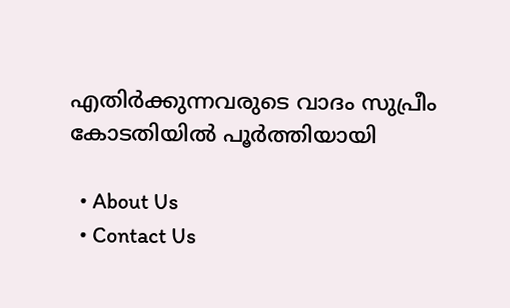എതിര്‍ക്കുന്നവരുടെ വാദം സുപ്രീം കോടതിയില്‍ പൂര്‍ത്തിയായി

  • About Us
  • Contact Us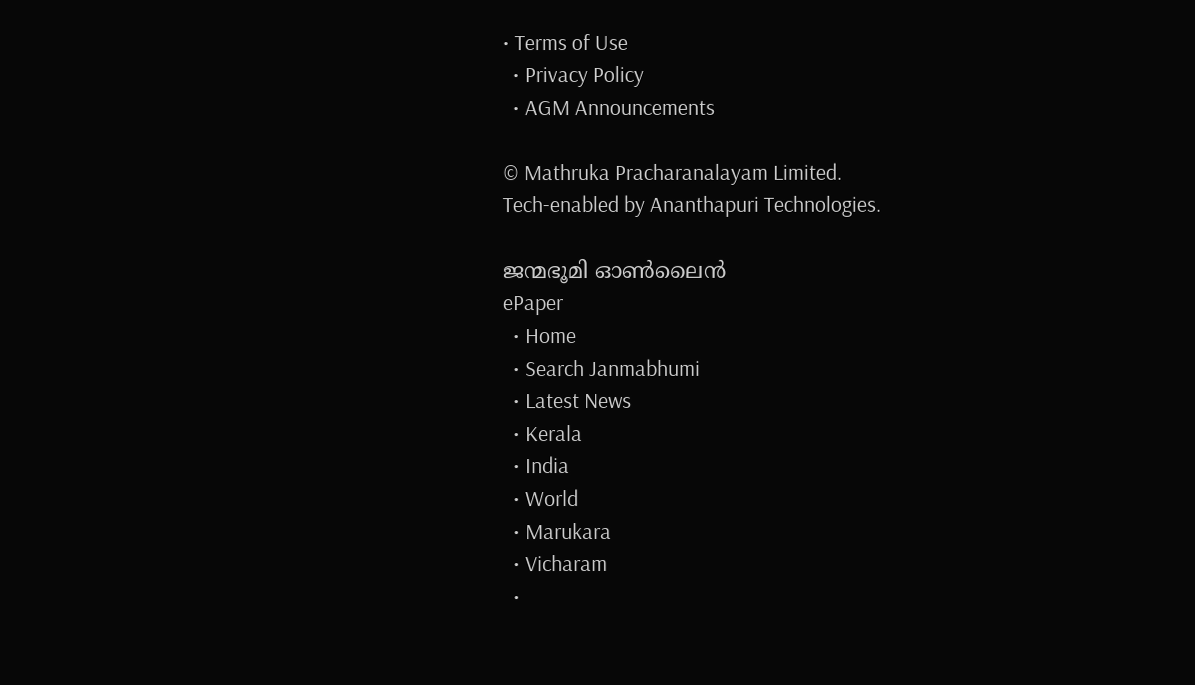• Terms of Use
  • Privacy Policy
  • AGM Announcements

© Mathruka Pracharanalayam Limited.
Tech-enabled by Ananthapuri Technologies.

ജന്മഭൂമി ഓണ്‍ലൈന്‍
ePaper
  • Home
  • Search Janmabhumi
  • Latest News
  • Kerala
  • India
  • World
  • Marukara
  • Vicharam
  •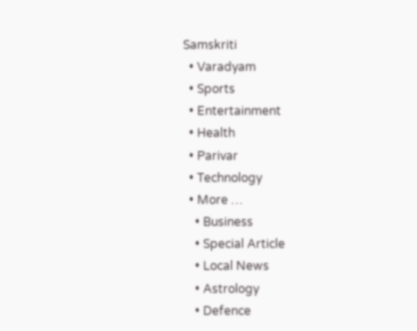Samskriti
  • Varadyam
  • Sports
  • Entertainment
  • Health
  • Parivar
  • Technology
  • More …
    • Business
    • Special Article
    • Local News
    • Astrology
    • Defence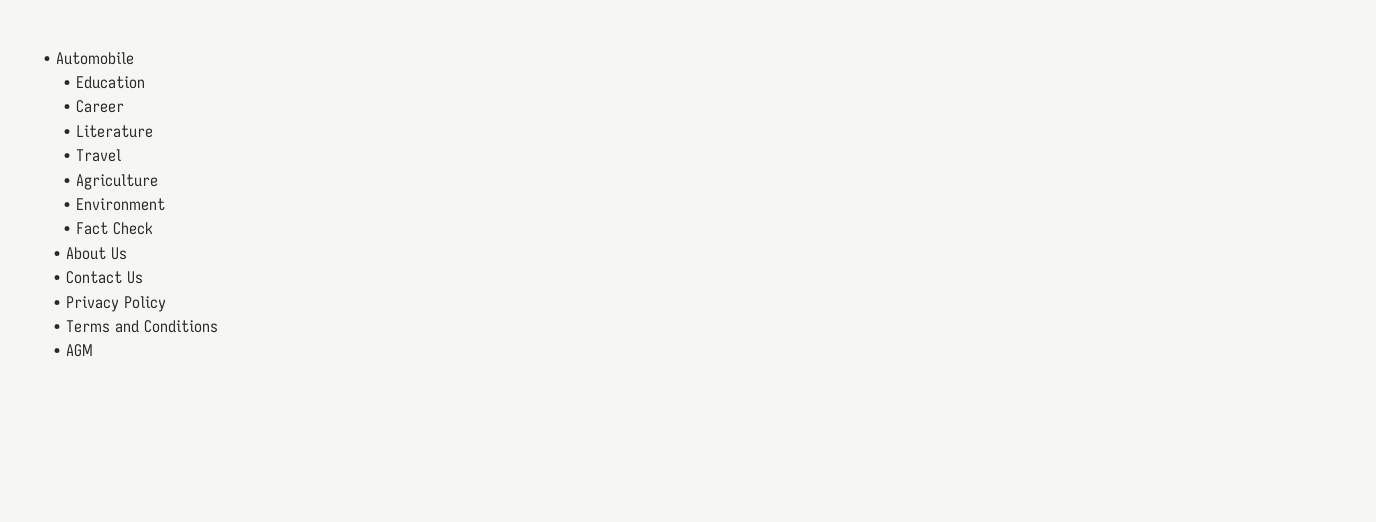• Automobile
    • Education
    • Career
    • Literature
    • Travel
    • Agriculture
    • Environment
    • Fact Check
  • About Us
  • Contact Us
  • Privacy Policy
  • Terms and Conditions
  • AGM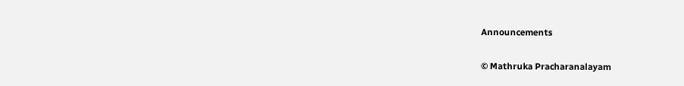Announcements

© Mathruka Pracharanalayam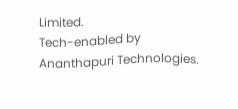Limited.
Tech-enabled by Ananthapuri Technologies.